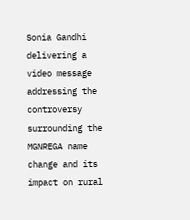Sonia Gandhi delivering a video message addressing the controversy surrounding the MGNREGA name change and its impact on rural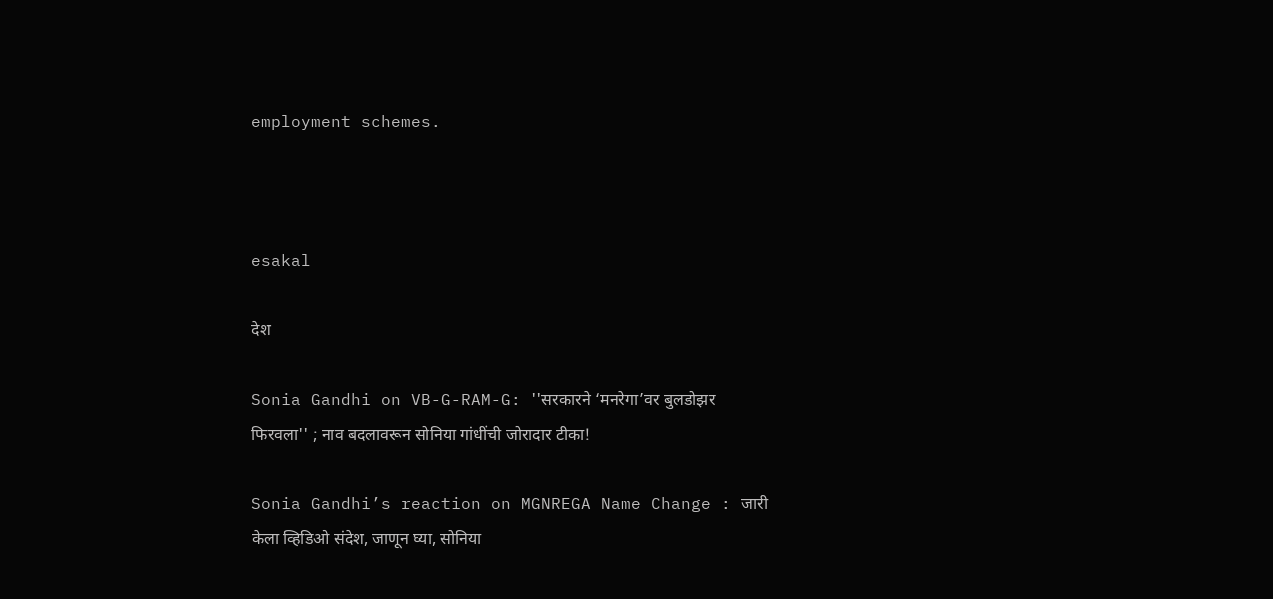employment schemes.



esakal

देश

Sonia Gandhi on VB-G-RAM-G: ''सरकारने ‘मनरेगा’वर बुलडोझर फिरवला'' ; नाव बदलावरून सोनिया गांधींची जोरादार टीका!

Sonia Gandhi’s reaction on MGNREGA Name Change : जारी केला व्हिडिओ संदेश, जाणून घ्या, सोनिया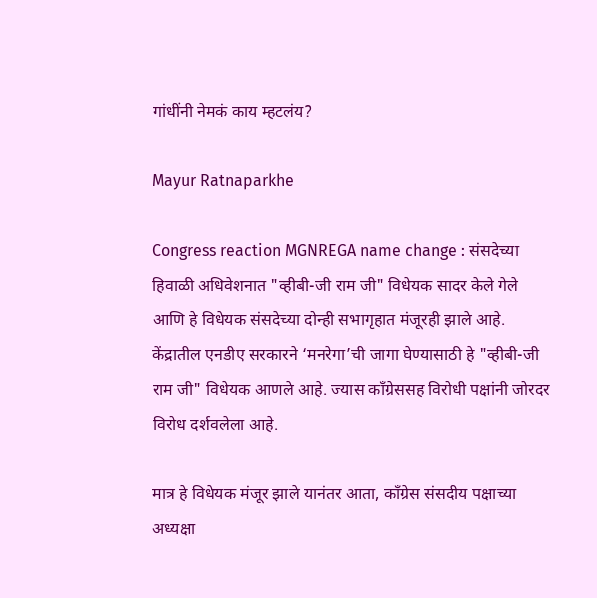गांधींनी नेमकं काय म्हटलंय?

Mayur Ratnaparkhe

Congress reaction MGNREGA name change : संसदेच्या हिवाळी अधिवेशनात "व्हीबी-जी राम जी" विधेयक सादर केले गेले आणि हे विधेयक संसदेच्या दोन्ही सभागृहात मंजूरही झाले आहे. केंद्रातील एनडीए सरकारने ‘मनरेगा’ची जागा घेण्यासाठी हे "व्हीबी-जी राम जी" विधेयक आणले आहे. ज्यास काँग्रेससह विरोधी पक्षांनी जोरदर विरोध दर्शवलेला आहे.

मात्र हे विधेयक मंजूर झाले यानंतर आता, काँग्रेस संसदीय पक्षाच्या अध्यक्षा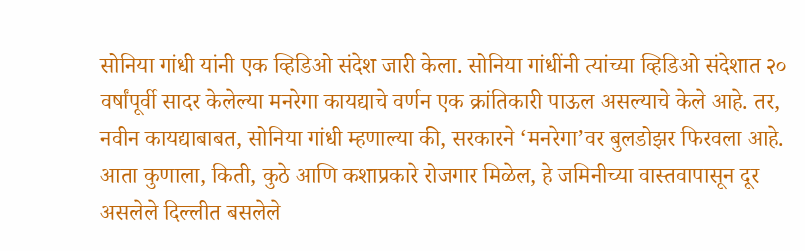सोनिया गांधी यांनी एक व्हिडिओ संदेश जारी केला. सोनिया गांधींनी त्यांच्या व्हिडिओ संदेशात २० वर्षांपूर्वी सादर केलेल्या मनरेगा कायद्याचे वर्णन एक क्रांतिकारी पाऊल असल्याचे केले आहे. तर, नवीन कायद्याबाबत, सोनिया गांधी म्हणाल्या की, सरकारने ‘मनरेगा’वर बुलडोझर फिरवला आहे. आता कुणाला, किती, कुठे आणि कशाप्रकारे रोजगार मिळेल, हे जमिनीच्या वास्तवापासून दूर असलेले दिल्लीत बसलेले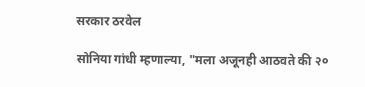सरकार ठरवेल

सोनिया गांधी म्हणाल्या, "मला अजूनही आठवते की २०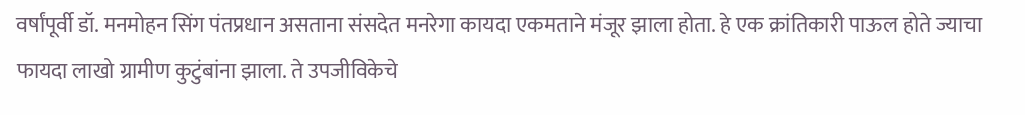वर्षांपूर्वी डॉ. मनमोहन सिंग पंतप्रधान असताना संसदेत मनरेगा कायदा एकमताने मंजूर झाला होता. हे एक क्रांतिकारी पाऊल होते ज्याचा फायदा लाखो ग्रामीण कुटुंबांना झाला. ते उपजीविकेचे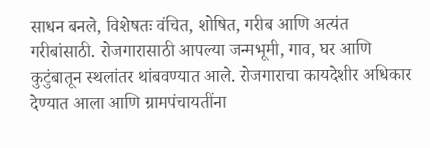साधन बनले, विशेषतः वंचित, शोषित, गरीब आणि अत्यंत गरीबांसाठी. रोजगारासाठी आपल्या जन्मभूमी, गाव, घर आणि कुटुंबातून स्थलांतर थांबवण्यात आले. रोजगाराचा कायदेशीर अधिकार देण्यात आला आणि ग्रामपंचायतींना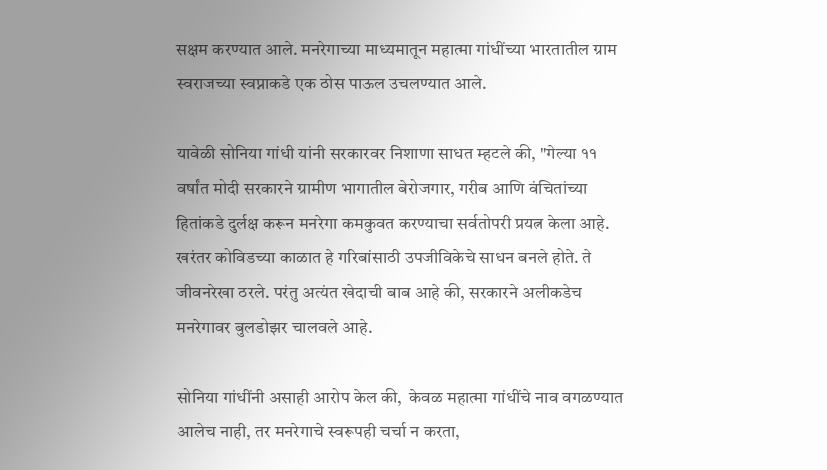सक्षम करण्यात आले. मनरेगाच्या माध्यमातून महात्मा गांधींच्या भारतातील ग्राम स्वराजच्या स्वप्नाकडे एक ठोस पाऊल उचलण्यात आले.

यावेळी सोनिया गांधी यांनी सरकारवर निशाणा साधत म्हटले की, "गेल्या ११ वर्षांत मोदी सरकारने ग्रामीण भागातील बेरोजगार, गरीब आणि वंचितांच्या हितांकडे दुर्लक्ष करून मनरेगा कमकुवत करण्याचा सर्वतोपरी प्रयत्न केला आहे. खरंतर कोविडच्या काळात हे गरिबांसाठी उपजीविकेचे साधन बनले होते. ते जीवनरेखा ठरले. परंतु अत्यंत खेदाची बाब आहे की, सरकारने अलीकडेच मनरेगावर बुलडोझर चालवले आहे.

सोनिया गांधींनी असाही आरोप केल की,  केवळ महात्मा गांधींचे नाव वगळण्यात आलेच नाही, तर मनरेगाचे स्वरूपही चर्चा न करता,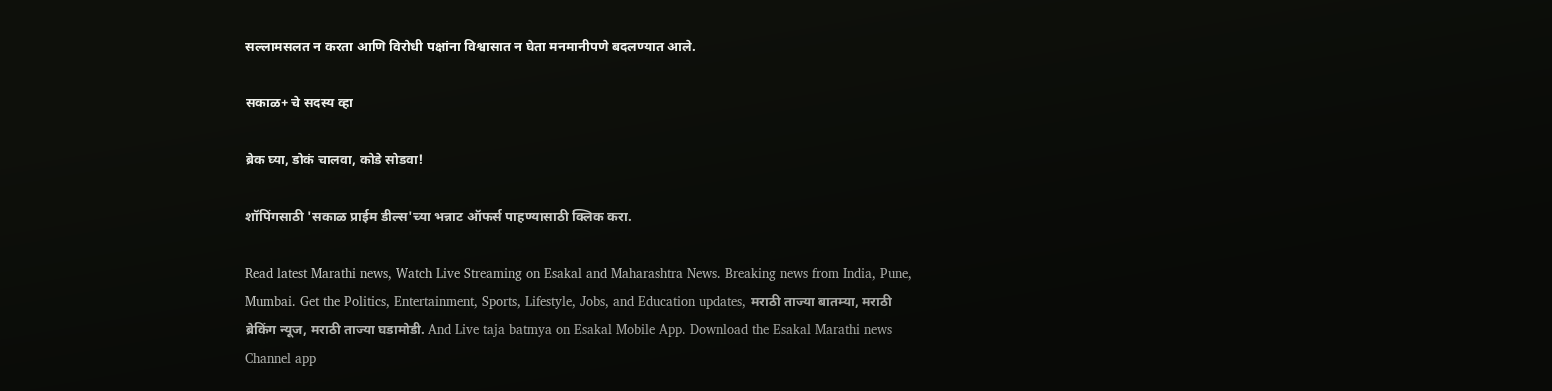सल्लामसलत न करता आणि विरोधी पक्षांना विश्वासात न घेता मनमानीपणे बदलण्यात आले.

सकाळ+ चे सदस्य व्हा

ब्रेक घ्या, डोकं चालवा, कोडे सोडवा!

शॉपिंगसाठी 'सकाळ प्राईम डील्स'च्या भन्नाट ऑफर्स पाहण्यासाठी क्लिक करा.

Read latest Marathi news, Watch Live Streaming on Esakal and Maharashtra News. Breaking news from India, Pune, Mumbai. Get the Politics, Entertainment, Sports, Lifestyle, Jobs, and Education updates, मराठी ताज्या बातम्या, मराठी ब्रेकिंग न्यूज, मराठी ताज्या घडामोडी. And Live taja batmya on Esakal Mobile App. Download the Esakal Marathi news Channel app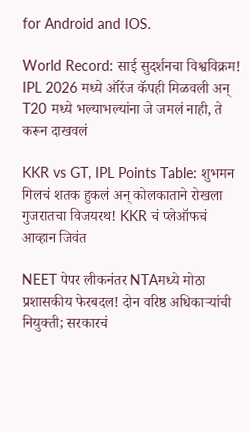for Android and IOS.

World Record: साई सुदर्शनचा विश्वविक्रम! IPL 2026 मध्ये ऑरेंज कॅपही मिळवली अन् T20 मध्ये भल्याभल्यांना जे जमलं नाही, ते करून दाखवलं

KKR vs GT, IPL Points Table: शुभमन गिलचं शतक हुकलं अन् कोलकाताने रोखला गुजरातचा विजयरथ! KKR चं प्लेऑफचं आव्हान जिवंत

NEET पेपर लीकनंतर NTAमध्ये मोठा प्रशासकीय फेरबदल! दोन वरिष्ठ अधिकाऱ्यांची नियुक्ती; सरकारचं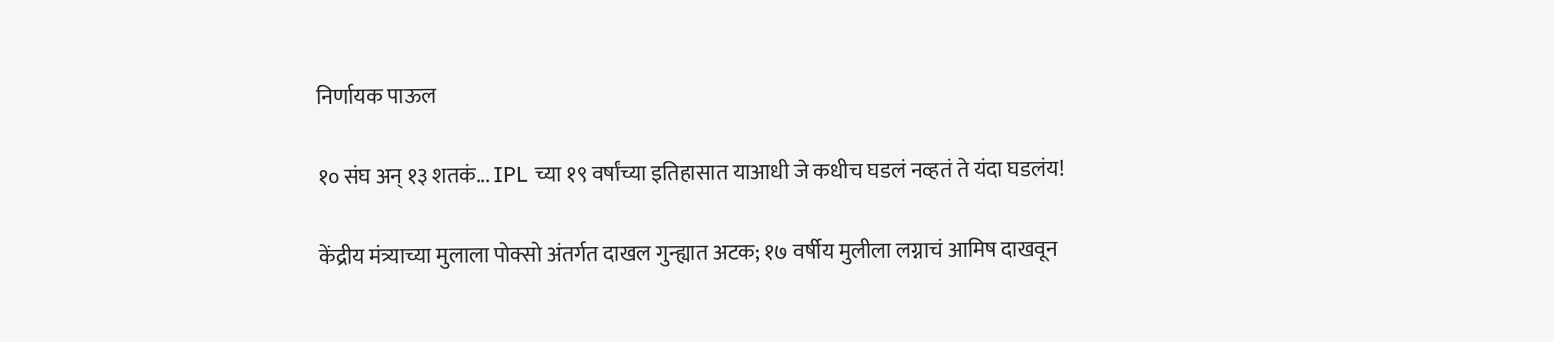निर्णायक पाऊल

१० संघ अन् १३ शतकं... IPL च्या १९ वर्षांच्या इतिहासात याआधी जे कधीच घडलं नव्हतं ते यंदा घडलंय!

केंद्रीय मंत्र्याच्या मुलाला पोक्सो अंतर्गत दाखल गुन्ह्यात अटक; १७ वर्षीय मुलीला लग्नाचं आमिष दाखवून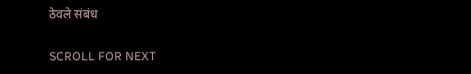ठेवले संबंध

SCROLL FOR NEXT